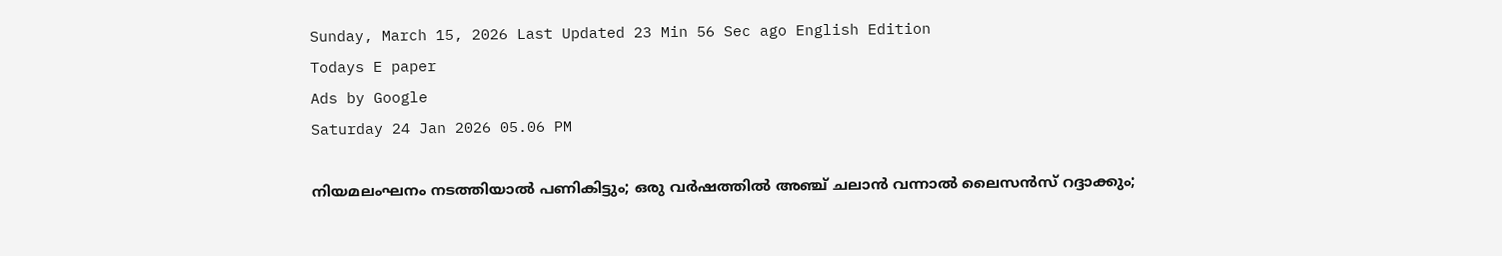Sunday, March 15, 2026 Last Updated 23 Min 56 Sec ago English Edition
Todays E paper
Ads by Google
Saturday 24 Jan 2026 05.06 PM

നിയമലംഘനം നടത്തിയാൽ പണികിട്ടും; ഒരു വർഷത്തിൽ അഞ്ച് ചലാൻ വന്നാൽ ലൈസൻസ് റദ്ദാക്കും;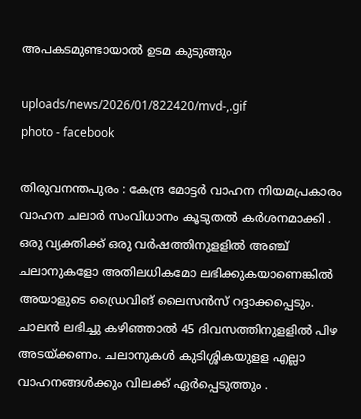അപകടമുണ്ടായാൽ ഉടമ കുടുങ്ങും

uploads/news/2026/01/822420/mvd-,.gif
photo - facebook

തിരുവനന്തപുരം : കേന്ദ്ര മോട്ടര്‍ വാഹന നിയമപ്രകാരം വാഹന ചലാര്‍ സംവിധാനം കൂടുതല്‍ കര്‍ശനമാക്കി . ഒരു വ്യക്തിക്ക് ഒരു വര്‍ഷത്തിനുളളില്‍ അഞ്ച് ചലാനുകളോ അതിലധികമോ ലഭിക്കുകയാണെങ്കില്‍ അയാളുടെ ഡ്രൈവിങ് ലൈസന്‍സ് റദ്ദാക്കപ്പെടും. ചാലന്‍ ലഭിച്ചു കഴിഞ്ഞാല്‍ 45 ദിവസത്തിനുളളില്‍ പിഴ അടയ്ക്കണം. ചലാനുകള്‍ കുടിശ്ശികയുളള എല്ലാ വാഹനങ്ങള്‍ക്കും വിലക്ക് ഏര്‍പ്പെടുത്തും .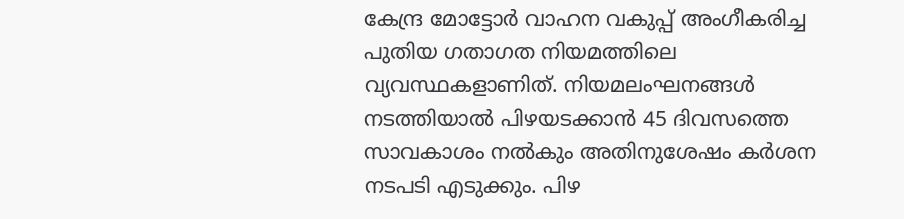കേന്ദ്ര മോട്ടോര്‍ വാഹന വകുപ്പ് അംഗീകരിച്ച പുതിയ ഗതാഗത നിയമത്തിലെ വ്യവസ്ഥകളാണിത്. നിയമലംഘനങ്ങള്‍ നടത്തിയാൽ പിഴയടക്കാൻ 45 ദിവസത്തെ സാവകാശം നൽകും അതിനുശേഷം കർശന നടപടി എടുക്കും. പിഴ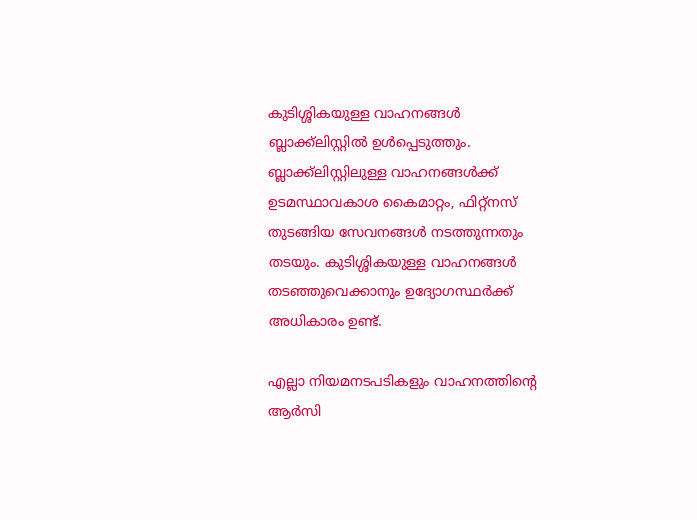കുടിശ്ശികയുള്ള വാഹനങ്ങൾ ബ്ലാക്ക്‌ലിസ്റ്റിൽ ഉൾപ്പെടുത്തും. ബ്ലാക്ക്‌ലിസ്റ്റിലുള്ള വാഹനങ്ങൾക്ക് ഉടമസ്ഥാവകാശ കൈമാറ്റം, ഫിറ്റ്‌നസ് തുടങ്ങിയ സേവനങ്ങൾ നടത്തുന്നതും തടയും. കുടിശ്ശികയുള്ള വാഹനങ്ങൾ തടഞ്ഞുവെക്കാനും ഉദ്യോഗസ്ഥർക്ക് അധികാരം ഉണ്ട്.

എല്ലാ നിയമനടപടികളും വാഹനത്തിൻ്റെ ആർസി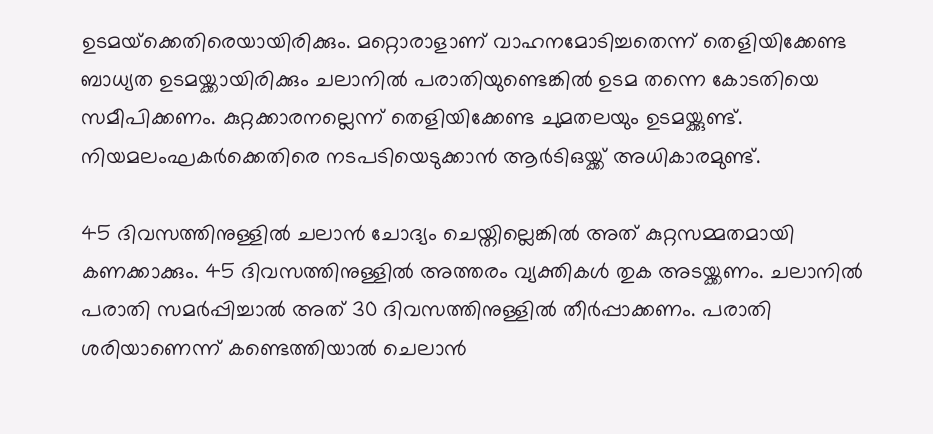ഉടമയ്‌ക്കെതിരെയായിരിക്കും. മറ്റൊരാളാണ് വാഹനമോടിച്ചതെന്ന് തെളിയിക്കേണ്ട ബാധ്യത ഉടമയ്ക്കായിരിക്കും ചലാനിൽ പരാതിയുണ്ടെങ്കിൽ ഉടമ തന്നെ കോടതിയെ സമീപിക്കണം. കുറ്റക്കാരനല്ലെന്ന് തെളിയിക്കേണ്ട ചുമതലയും ഉടമയ്ക്കുണ്ട്. നിയമലംഘകര്‍ക്കെതിരെ നടപടിയെടുക്കാന്‍ ആര്‍ടിഒയ്ക്ക് അധികാരമുണ്ട്.

45 ദിവസത്തിനുള്ളില്‍ ചലാന്‍ ചോദ്യം ചെയ്തില്ലെങ്കില്‍ അത് കുറ്റസമ്മതമായി കണക്കാക്കും. 45 ദിവസത്തിനുള്ളില്‍ അത്തരം വ്യക്തികള്‍ തുക അടയ്ക്കണം. ചലാനിൽ പരാതി സമര്‍പ്പിച്ചാല്‍ അത് 30 ദിവസത്തിനുള്ളില്‍ തീര്‍പ്പാക്കണം. പരാതി ശരിയാണെന്ന് കണ്ടെത്തിയാല്‍ ചെലാന്‍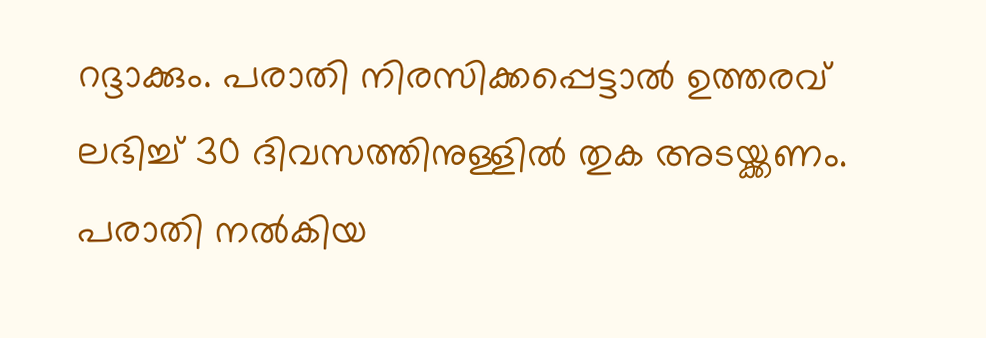റദ്ദാക്കും. പരാതി നിരസിക്കപ്പെട്ടാല്‍ ഉത്തരവ് ലഭിച്ച് 30 ദിവസത്തിനുള്ളില്‍ തുക അടയ്ക്കണം. പരാതി നല്‍കിയ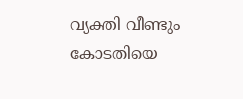വ്യക്തി വീണ്ടും കോടതിയെ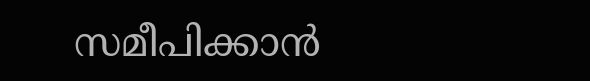സമീപിക്കാന്‍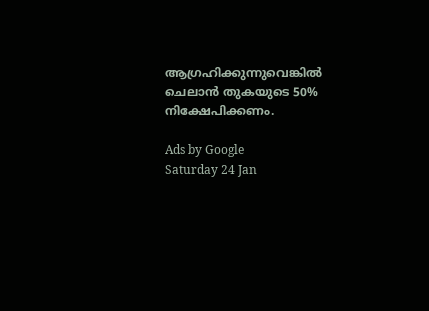ആഗ്രഹിക്കുന്നുവെങ്കില്‍ ചെലാന്‍ തുകയുടെ 50% നിക്ഷേപിക്കണം.

Ads by Google
Saturday 24 Jan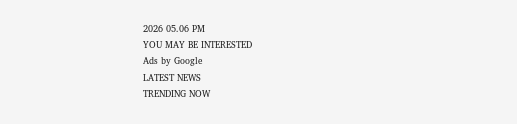2026 05.06 PM
YOU MAY BE INTERESTED
Ads by Google
LATEST NEWS
TRENDING NOW